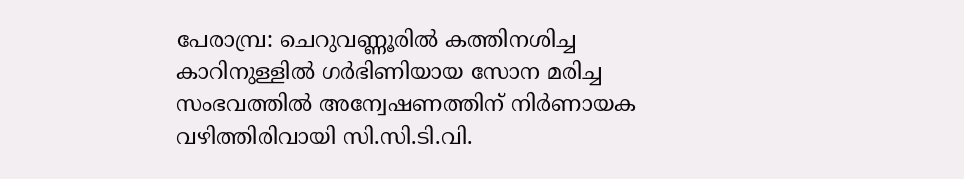പേരാമ്പ്ര: ചെറുവണ്ണൂരിൽ കത്തിനശിച്ച കാറിനുള്ളിൽ ഗർഭിണിയായ സോന മരിച്ച സംഭവത്തിൽ അന്വേഷണത്തിന് നിർണായക വഴിത്തിരിവായി സി.സി.ടി.വി.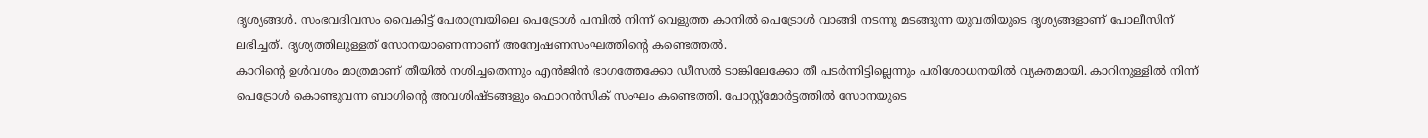ദൃശ്യങ്ങൾ. സംഭവദിവസം വൈകിട്ട് പേരാമ്പ്രയിലെ പെട്രോൾ പമ്പിൽ നിന്ന് വെളുത്ത കാനിൽ പെട്രോൾ വാങ്ങി നടന്നു മടങ്ങുന്ന യുവതിയുടെ ദൃശ്യങ്ങളാണ് പോലീസിന് ലഭിച്ചത്. ദൃശ്യത്തിലുള്ളത് സോനയാണെന്നാണ് അന്വേഷണസംഘത്തിന്റെ കണ്ടെത്തൽ.
കാറിന്റെ ഉൾവശം മാത്രമാണ് തീയിൽ നശിച്ചതെന്നും എൻജിൻ ഭാഗത്തേക്കോ ഡീസൽ ടാങ്കിലേക്കോ തീ പടർന്നിട്ടില്ലെന്നും പരിശോധനയിൽ വ്യക്തമായി. കാറിനുള്ളിൽ നിന്ന് പെട്രോൾ കൊണ്ടുവന്ന ബാഗിന്റെ അവശിഷ്ടങ്ങളും ഫൊറൻസിക് സംഘം കണ്ടെത്തി. പോസ്റ്റ്മോർട്ടത്തിൽ സോനയുടെ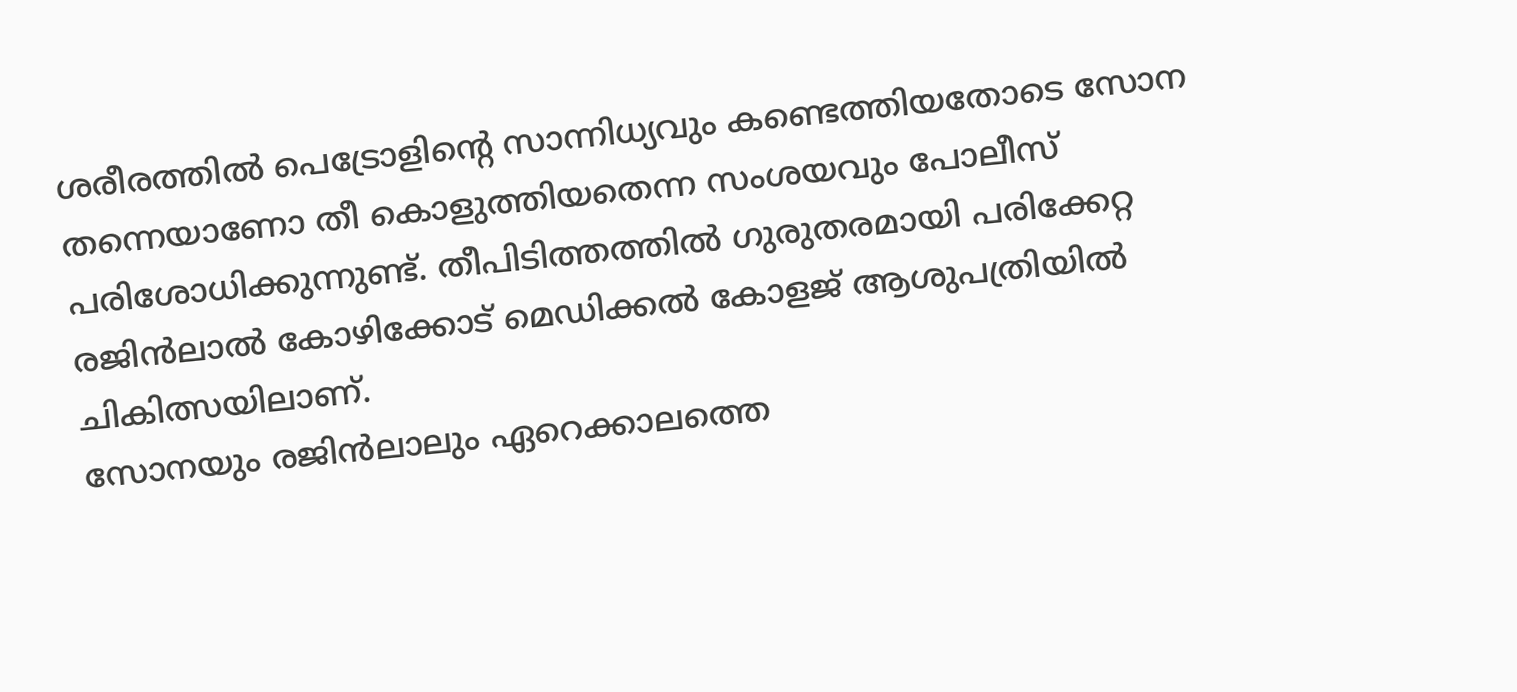ശരീരത്തിൽ പെട്രോളിന്റെ സാന്നിധ്യവും കണ്ടെത്തിയതോടെ സോന തന്നെയാണോ തീ കൊളുത്തിയതെന്ന സംശയവും പോലീസ് പരിശോധിക്കുന്നുണ്ട്. തീപിടിത്തത്തിൽ ഗുരുതരമായി പരിക്കേറ്റ രജിൻലാൽ കോഴിക്കോട് മെഡിക്കൽ കോളജ് ആശുപത്രിയിൽ ചികിത്സയിലാണ്.
സോനയും രജിൻലാലും ഏറെക്കാലത്തെ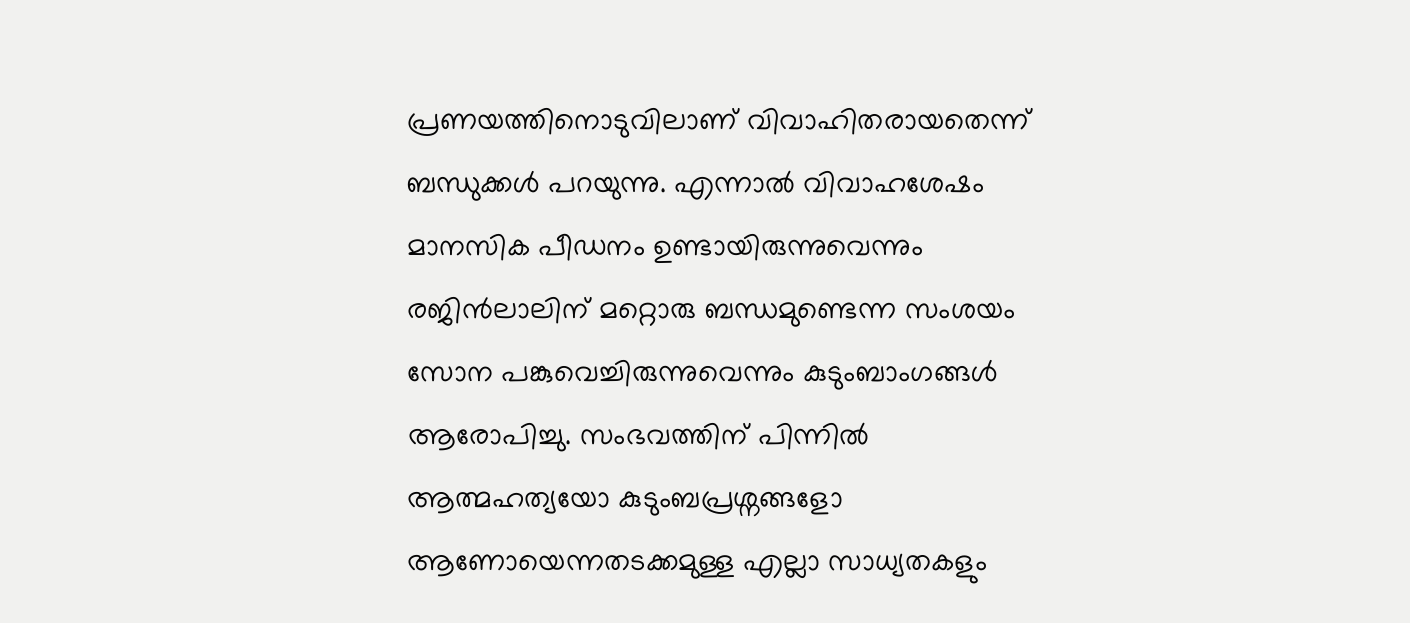പ്രണയത്തിനൊടുവിലാണ് വിവാഹിതരായതെന്ന് ബന്ധുക്കൾ പറയുന്നു. എന്നാൽ വിവാഹശേഷം മാനസിക പീഡനം ഉണ്ടായിരുന്നുവെന്നും രജിൻലാലിന് മറ്റൊരു ബന്ധമുണ്ടെന്ന സംശയം സോന പങ്കുവെച്ചിരുന്നുവെന്നും കുടുംബാംഗങ്ങൾ ആരോപിച്ചു. സംഭവത്തിന് പിന്നിൽ ആത്മഹത്യയോ കുടുംബപ്രശ്നങ്ങളോ ആണോയെന്നതടക്കമുള്ള എല്ലാ സാധ്യതകളും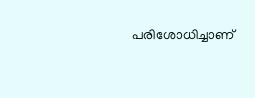പരിശോധിച്ചാണ്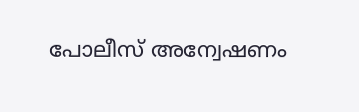പോലീസ് അന്വേഷണം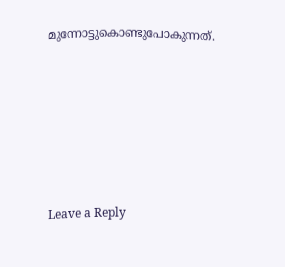മുന്നോട്ടുകൊണ്ടുപോകുന്നത്.











Leave a Reply